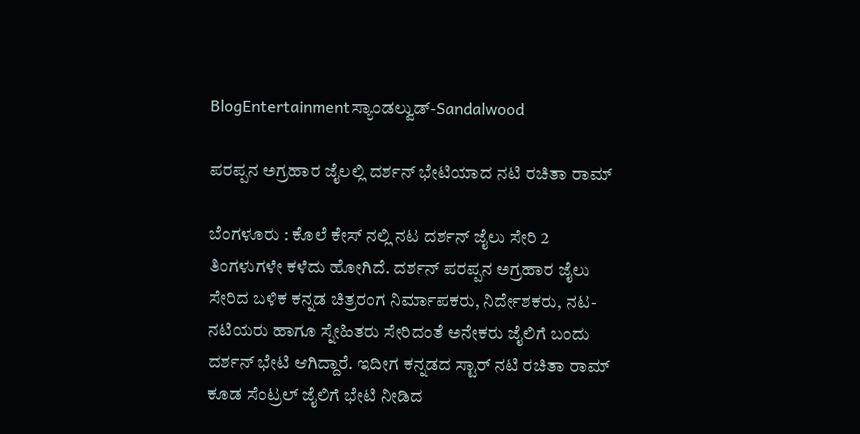BlogEntertainmentಸ್ಯಾಂಡಲ್ವುಡ್-Sandalwood

ಪರಪ್ಪನ ಅಗ್ರಹಾರ ಜೈಲಲ್ಲಿ ದರ್ಶನ್ ಭೇಟಿಯಾದ ನಟಿ ರಚಿತಾ ರಾಮ್

ಬೆಂಗಳೂರು : ಕೊಲೆ ಕೇಸ್ ನಲ್ಲಿ ನಟ ದರ್ಶನ್ ಜೈಲು ಸೇರಿ 2 ತಿಂಗಳುಗಳೇ ಕಳೆದು ಹೋಗಿದೆ. ದರ್ಶನ್ ಪರಪ್ಪನ ಅಗ್ರಹಾರ ಜೈಲು ಸೇರಿದ ಬಳಿಕ ಕನ್ನಡ ಚಿತ್ರರಂಗ ನಿರ್ಮಾಪಕರು, ನಿರ್ದೇಶಕರು, ನಟ-ನಟಿಯರು ಹಾಗೂ ಸ್ನೇಹಿತರು ಸೇರಿದಂತೆ ಅನೇಕರು ಜೈಲಿಗೆ ಬಂದು ದರ್ಶನ್ ಭೇಟಿ ಆಗಿದ್ದಾರೆ. ಇದೀಗ ಕನ್ನಡದ ಸ್ಟಾರ್ ನಟಿ ರಚಿತಾ ರಾಮ್ ಕೂಡ ಸೆಂಟ್ರಲ್ ಜೈಲಿಗೆ ಭೇಟಿ ನೀಡಿದ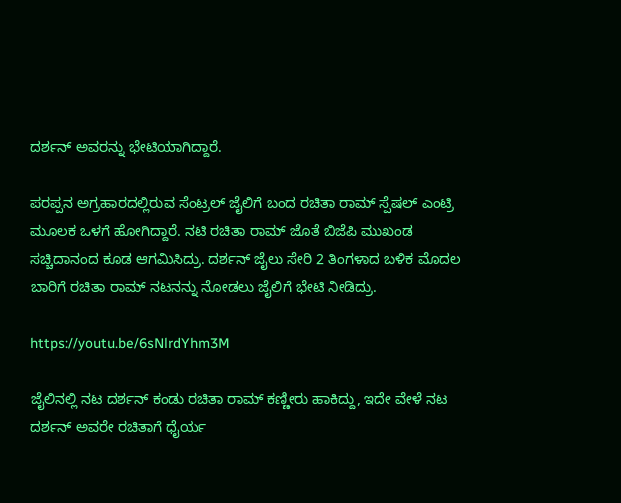ದರ್ಶನ್ ಅವರನ್ನು ಭೇಟಿಯಾಗಿದ್ದಾರೆ.

ಪರಪ್ಪನ ಅಗ್ರಹಾರದಲ್ಲಿರುವ ಸೆಂಟ್ರಲ್ ಜೈಲಿಗೆ ಬಂದ ರಚಿತಾ ರಾಮ್ ಸ್ಪೆಷಲ್ ಎಂಟ್ರಿ ಮೂಲಕ ಒಳಗೆ ಹೋಗಿದ್ದಾರೆ. ನಟಿ ರಚಿತಾ ರಾಮ್ ಜೊತೆ ಬಿಜೆಪಿ ಮುಖಂಡ ಸಚ್ಚಿದಾನಂದ ಕೂಡ ಆಗಮಿಸಿದ್ರು. ದರ್ಶನ್ ಜೈಲು ಸೇರಿ 2 ತಿಂಗಳಾದ ಬಳಿಕ ಮೊದಲ ಬಾರಿಗೆ ರಚಿತಾ ರಾಮ್ ನಟನನ್ನು ನೋಡಲು ಜೈಲಿಗೆ ಭೇಟಿ ನೀಡಿದ್ರು.

https://youtu.be/6sNlrdYhm3M

ಜೈಲಿನಲ್ಲಿ ನಟ ದರ್ಶನ್ ಕಂಡು ರಚಿತಾ ರಾಮ್ ಕಣ್ಣೀರು ಹಾಕಿದ್ದು, ಇದೇ ವೇಳೆ ನಟ ದರ್ಶನ್ ಅವರೇ ರಚಿತಾಗೆ ಧೈರ್ಯ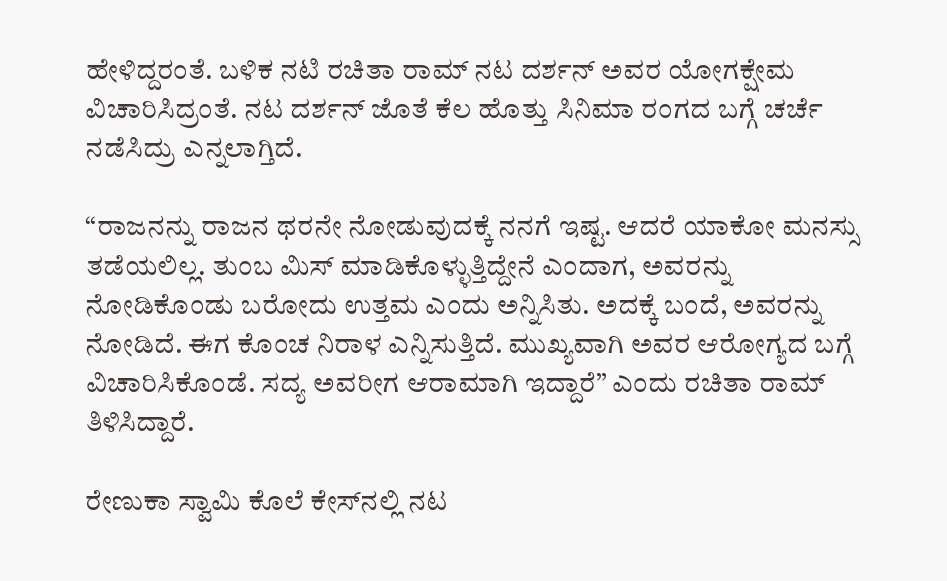ಹೇಳಿದ್ದರಂತೆ. ಬಳಿಕ ನಟಿ ರಚಿತಾ ರಾಮ್ ನಟ ದರ್ಶನ್ ಅವರ ಯೋಗಕ್ಷೇಮ ವಿಚಾರಿಸಿದ್ರಂತೆ. ನಟ ದರ್ಶನ್ ಜೊತೆ ಕೆಲ ಹೊತ್ತು ಸಿನಿಮಾ ರಂಗದ ಬಗ್ಗೆ ಚರ್ಚೆ ನಡೆಸಿದ್ರು ಎನ್ನಲಾಗ್ತಿದೆ.

“ರಾಜನನ್ನು ರಾಜನ ಥರನೇ ನೋಡುವುದಕ್ಕೆ ನನಗೆ ಇಷ್ಟ. ಆದರೆ ಯಾಕೋ ಮನಸ್ಸು ತಡೆಯಲಿಲ್ಲ. ತುಂಬ ಮಿಸ್ ಮಾಡಿಕೊಳ್ಳುತ್ತಿದ್ದೇನೆ ಎಂದಾಗ, ಅವರನ್ನು ನೋಡಿಕೊಂಡು ಬರೋದು ಉತ್ತಮ ಎಂದು ಅನ್ನಿಸಿತು. ಅದಕ್ಕೆ ಬಂದೆ, ಅವರನ್ನು ನೋಡಿದೆ. ಈಗ ಕೊಂಚ ನಿರಾಳ ಎನ್ನಿಸುತ್ತಿದೆ. ಮುಖ್ಯವಾಗಿ ಅವರ ಆರೋಗ್ಯದ ಬಗ್ಗೆ ವಿಚಾರಿಸಿಕೊಂಡೆ. ಸದ್ಯ ಅವರೀಗ ಆರಾಮಾಗಿ ಇದ್ದಾರೆ” ಎಂದು ರಚಿತಾ ರಾಮ್ ತಿಳಿಸಿದ್ದಾರೆ.

ರೇಣುಕಾ ಸ್ವಾಮಿ ಕೊಲೆ ಕೇಸ್‌ನಲ್ಲಿ ನಟ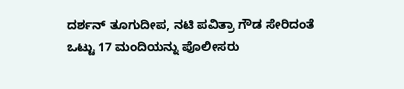ದರ್ಶನ್ ತೂಗುದೀಪ, ನಟಿ ಪವಿತ್ರಾ ಗೌಡ ಸೇರಿದಂತೆ ಒಟ್ಟು 17 ಮಂದಿಯನ್ನು ಪೊಲೀಸರು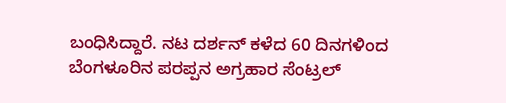ಬಂಧಿಸಿದ್ದಾರೆ. ನಟ ದರ್ಶನ್ ಕಳೆದ 60 ದಿನಗಳಿಂದ ಬೆಂಗಳೂರಿನ ಪರಪ್ಪನ ಅಗ್ರಹಾರ ಸೆಂಟ್ರಲ್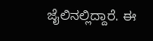ಜೈಲಿನಲ್ಲಿದ್ದಾರೆ. ಈ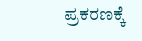ಪ್ರಕರಣಕ್ಕೆ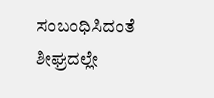ಸಂಬಂಧಿಸಿದಂತೆ ಶೀಘ್ರದಲ್ಲೇ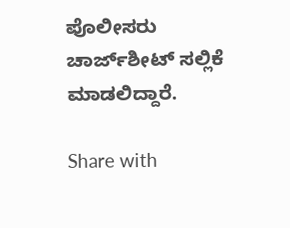ಪೊಲೀಸರು ಚಾರ್ಜ್‌ಶೀಟ್ ಸಲ್ಲಿಕೆ ಮಾಡಲಿದ್ದಾರೆ.

Share with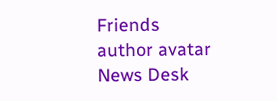Friends
author avatar
News Desk